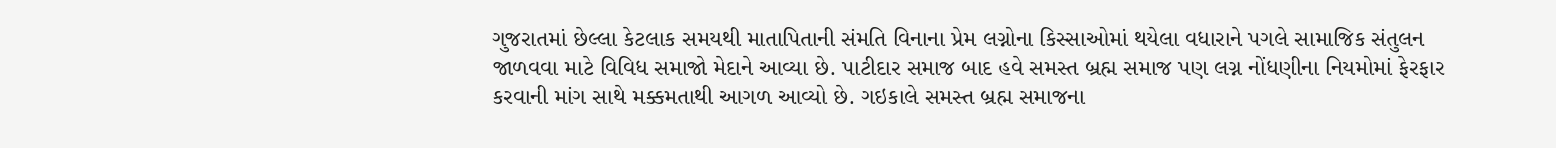ગુજરાતમાં છેલ્લા કેટલાક સમયથી માતાપિતાની સંમતિ વિનાના પ્રેમ લગ્નોના કિસ્સાઓમાં થયેલા વધારાને પગલે સામાજિક સંતુલન જાળવવા માટે વિવિધ સમાજો મેદાને આવ્યા છે. પાટીદાર સમાજ બાદ હવે સમસ્ત બ્રહ્મ સમાજ પણ લગ્ન નોંધણીના નિયમોમાં ફેરફાર કરવાની માંગ સાથે મક્કમતાથી આગળ આવ્યો છે. ગઇકાલે સમસ્ત બ્રહ્મ સમાજના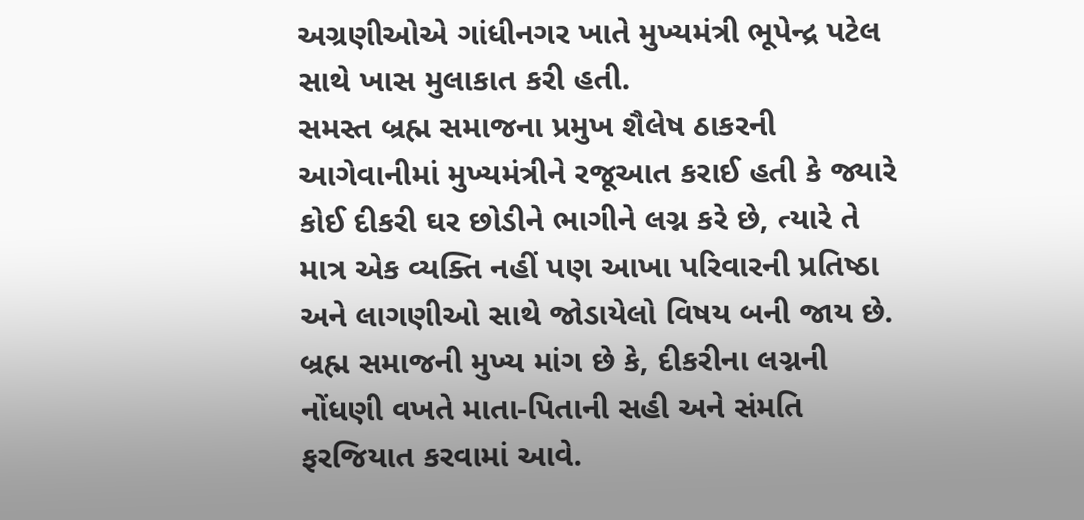અગ્રણીઓએ ગાંધીનગર ખાતે મુખ્યમંત્રી ભૂપેન્દ્ર પટેલ સાથે ખાસ મુલાકાત કરી હતી.
સમસ્ત બ્રહ્મ સમાજના પ્રમુખ શૈલેષ ઠાકરની આગેવાનીમાં મુખ્યમંત્રીને રજૂઆત કરાઈ હતી કે જ્યારે કોઈ દીકરી ઘર છોડીને ભાગીને લગ્ન કરે છે, ત્યારે તે માત્ર એક વ્યક્તિ નહીં પણ આખા પરિવારની પ્રતિષ્ઠા અને લાગણીઓ સાથે જોડાયેલો વિષય બની જાય છે. બ્રહ્મ સમાજની મુખ્ય માંગ છે કે, દીકરીના લગ્નની નોંધણી વખતે માતા-પિતાની સહી અને સંમતિ ફરજિયાત કરવામાં આવે.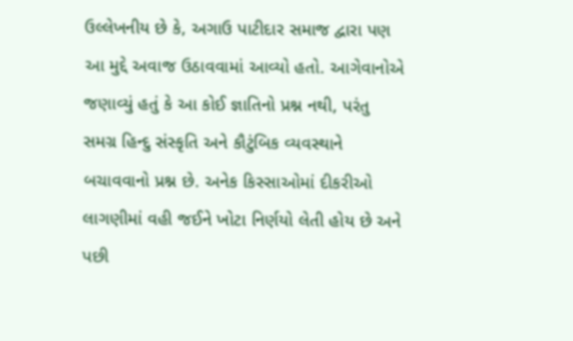ઉલ્લેખનીય છે કે, અગાઉ પાટીદાર સમાજ દ્વારા પણ આ મુદ્દે અવાજ ઉઠાવવામાં આવ્યો હતો. આગેવાનોએ જણાવ્યું હતું કે આ કોઈ જ્ઞાતિનો પ્રશ્ન નથી, પરંતુ સમગ્ર હિન્દુ સંસ્કૃતિ અને કૌટુંબિક વ્યવસ્થાને બચાવવાનો પ્રશ્ન છે. અનેક કિસ્સાઓમાં દીકરીઓ લાગણીમાં વહી જઈને ખોટા નિર્ણયો લેતી હોય છે અને પછી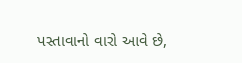પસ્તાવાનો વારો આવે છે,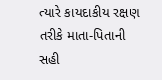ત્યારે કાયદાકીય રક્ષણ તરીકે માતા-પિતાની સહી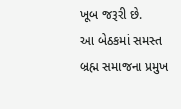ખૂબ જરૂરી છે.
આ બેઠકમાં સમસ્ત બ્રહ્મ સમાજના પ્રમુખ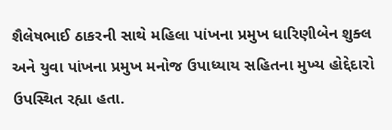શૈલેષભાઈ ઠાકરની સાથે મહિલા પાંખના પ્રમુખ ધારિણીબેન શુક્લ અને યુવા પાંખના પ્રમુખ મનોજ ઉપાધ્યાય સહિતના મુખ્ય હોદ્દેદારો ઉપસ્થિત રહ્યા હતા.